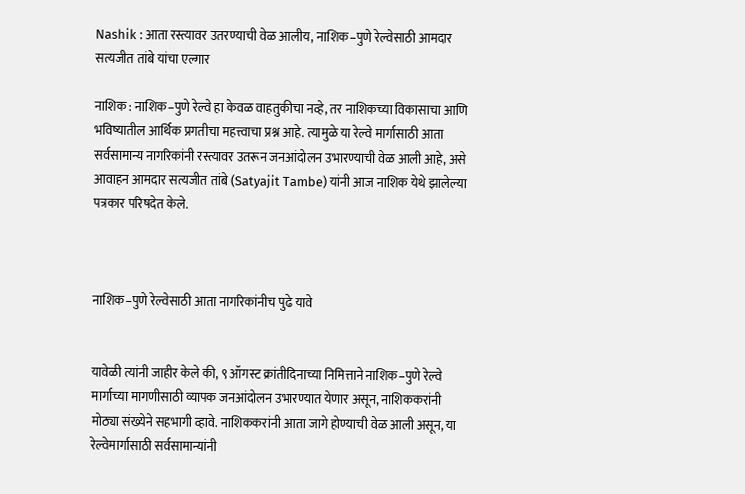Nashik : आता रस्त्यावर उतरण्याची वेळ आलीय, नाशिक–पुणे रेल्वेसाठी आमदार सत्यजीत तांबे यांचा एल्गार

नाशिक : नाशिक–पुणे रेल्वे हा केवळ वाहतुकीचा नव्हे, तर नाशिकच्या विकासाचा आणि भविष्यातील आर्थिक प्रगतीचा महत्त्वाचा प्रश्न आहे. त्यामुळे या रेल्वे मार्गासाठी आता सर्वसामान्य नागरिकांनी रस्त्यावर उतरून जनआंदोलन उभारण्याची वेळ आली आहे, असे आवाहन आमदार सत्यजीत तांबे (Satyajit Tambe) यांनी आज नाशिक येथे झालेल्या पत्रकार परिषदेत केले.



नाशिक–पुणे रेल्वेसाठी आता नागरिकांनीच पुढे यावे


यावेळी त्यांनी जाहीर केले की, ९ ऑगस्ट क्रांतीदिनाच्या निमित्ताने नाशिक–पुणे रेल्वे मार्गाच्या मागणीसाठी व्यापक जनआंदोलन उभारण्यात येणार असून, नाशिककरांनी मोठ्या संख्येने सहभागी व्हावे. नाशिककरांनी आता जागे होण्याची वेळ आली असून, या रेल्वेमार्गासाठी सर्वसामान्यांनी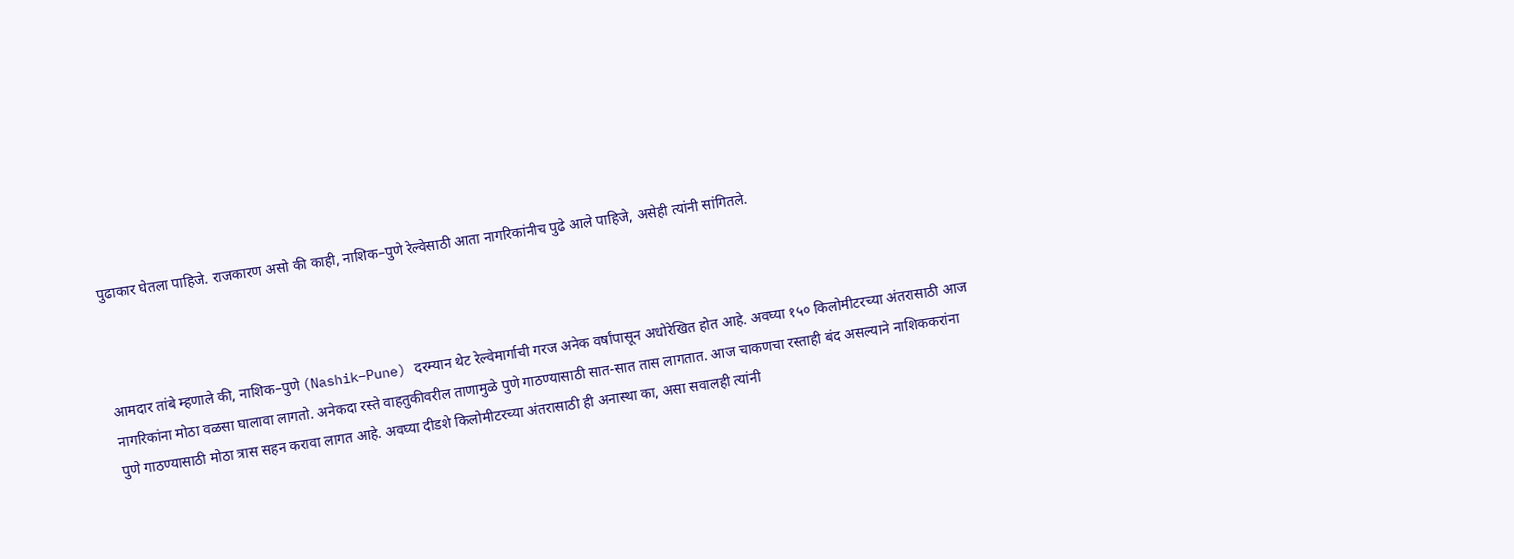पुढाकार घेतला पाहिजे. राजकारण असो की काही, नाशिक–पुणे रेल्वेसाठी आता नागरिकांनीच पुढे आले पाहिजे, असेही त्यांनी सांगितले.



आमदार तांबे म्हणाले की, नाशिक–पुणे (Nashik–Pune) दरम्यान थेट रेल्वेमार्गाची गरज अनेक वर्षांपासून अधोरेखित होत आहे. अवघ्या १५० किलोमीटरच्या अंतरासाठी आज नागरिकांना मोठा वळसा घालावा लागतो. अनेकदा रस्ते वाहतुकीवरील ताणामुळे पुणे गाठण्यासाठी सात-सात तास लागतात. आज चाकणचा रस्ताही बंद असल्याने नाशिककरांना पुणे गाठण्यासाठी मोठा त्रास सहन करावा लागत आहे. अवघ्या दीडशे किलोमीटरच्या अंतरासाठी ही अनास्था का, असा सवालही त्यांनी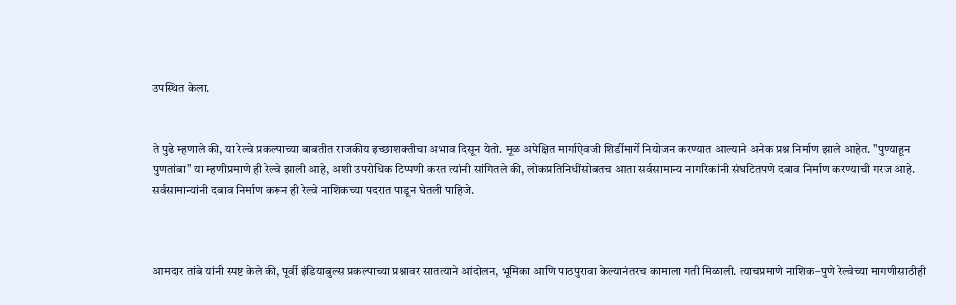उपस्थित केला.


ते पुढे म्हणाले की, या रेल्वे प्रकल्पाच्या बाबतीत राजकीय इच्छाशक्तीचा अभाव दिसून येतो. मूळ अपेक्षित मार्गाऐवजी शिर्डीमार्गे नियोजन करण्यात आल्याने अनेक प्रश्न निर्माण झाले आहेत. "पुण्याहून पुणतांबा" या म्हणीप्रमाणे ही रेल्वे झाली आहे, अशी उपरोधिक टिप्पणी करत त्यांनी सांगितले की, लोकप्रतिनिधींसोबतच आता सर्वसामान्य नागरिकांनी संघटितपणे दबाव निर्माण करण्याची गरज आहे. सर्वसामान्यांनी दबाव निर्माण करून ही रेल्वे नाशिकच्या पदरात पाडून घेतली पाहिजे.



आमदार तांबे यांनी स्पष्ट केले की, पूर्वी इंडियाबुल्स प्रकल्पाच्या प्रश्नावर सातत्याने आंदोलन, भूमिका आणि पाठपुरावा केल्यानंतरच कामाला गती मिळाली. त्याचप्रमाणे नाशिक–पुणे रेल्वेच्या मागणीसाठीही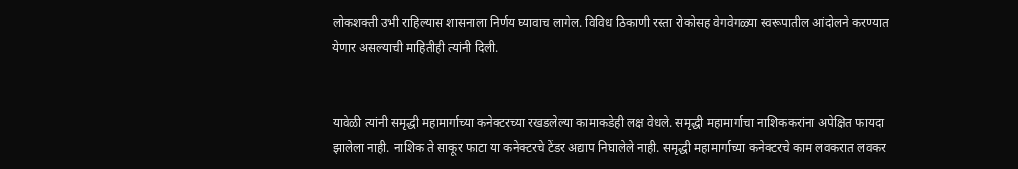लोकशक्ती उभी राहिल्यास शासनाला निर्णय घ्यावाच लागेल. विविध ठिकाणी रस्ता रोकोसह वेगवेगळ्या स्वरूपातील आंदोलने करण्यात येणार असल्याची माहितीही त्यांनी दिली.


यावेळी त्यांनी समृद्धी महामार्गाच्या कनेक्टरच्या रखडलेल्या कामाकडेही लक्ष वेधले. समृद्धी महामार्गाचा नाशिककरांना अपेक्षित फायदा झालेला नाही. नाशिक ते साकूर फाटा या कनेक्टरचे टेंडर अद्याप निघालेले नाही. समृद्धी महामार्गाच्या कनेक्टरचे काम लवकरात लवकर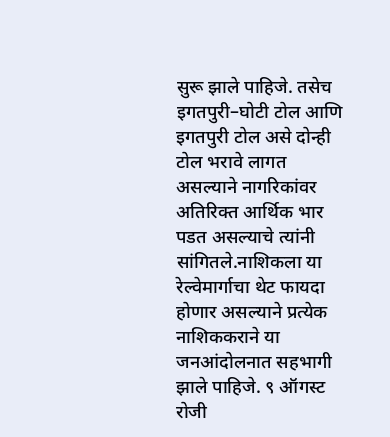सुरू झाले पाहिजे. तसेच इगतपुरी–घोटी टोल आणि इगतपुरी टोल असे दोन्ही टोल भरावे लागत असल्याने नागरिकांवर अतिरिक्त आर्थिक भार पडत असल्याचे त्यांनी सांगितले.नाशिकला या रेल्वेमार्गाचा थेट फायदा होणार असल्याने प्रत्येक नाशिककराने या जनआंदोलनात सहभागी झाले पाहिजे. ९ ऑगस्ट रोजी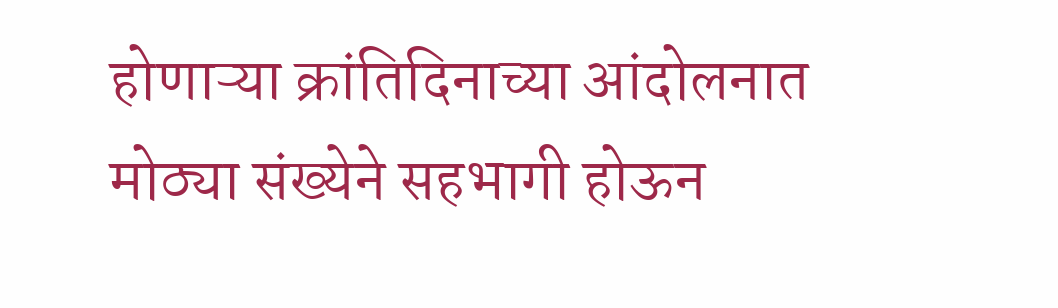होणाऱ्या क्रांतिदिनाच्या आंदोलनात मोठ्या संख्येने सहभागी होऊन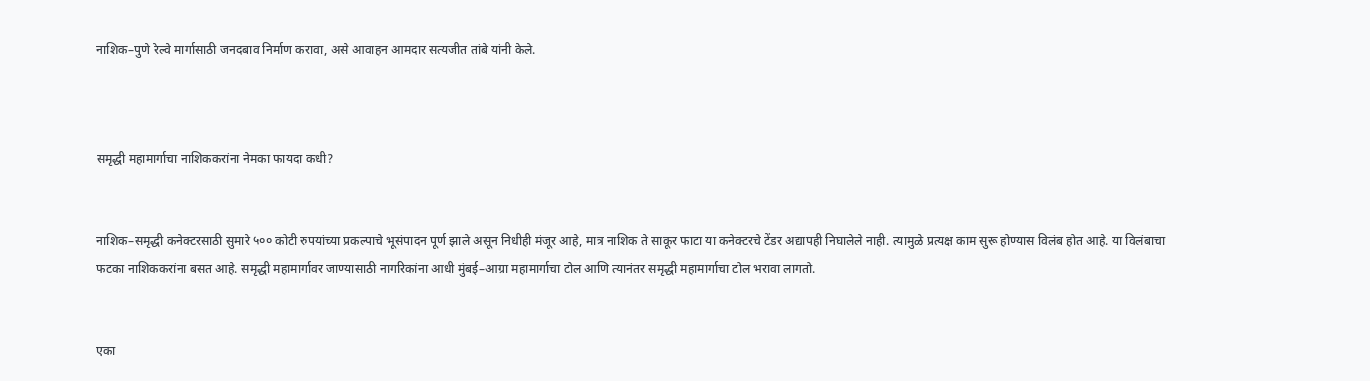नाशिक–पुणे रेल्वे मार्गासाठी जनदबाव निर्माण करावा, असे आवाहन आमदार सत्यजीत तांबे यांनी केले.



समृद्धी महामार्गाचा नाशिककरांना नेमका फायदा कधी?


नाशिक–समृद्धी कनेक्टरसाठी सुमारे ५०० कोटी रुपयांच्या प्रकल्पाचे भूसंपादन पूर्ण झाले असून निधीही मंजूर आहे, मात्र नाशिक ते साकूर फाटा या कनेक्टरचे टेंडर अद्यापही निघालेले नाही. त्यामुळे प्रत्यक्ष काम सुरू होण्यास विलंब होत आहे. या विलंबाचा फटका नाशिककरांना बसत आहे. समृद्धी महामार्गावर जाण्यासाठी नागरिकांना आधी मुंबई–आग्रा महामार्गाचा टोल आणि त्यानंतर समृद्धी महामार्गाचा टोल भरावा लागतो.


एका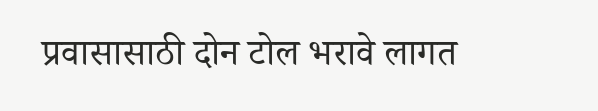प्रवासासाठी दोन टोल भरावे लागत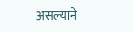असल्याने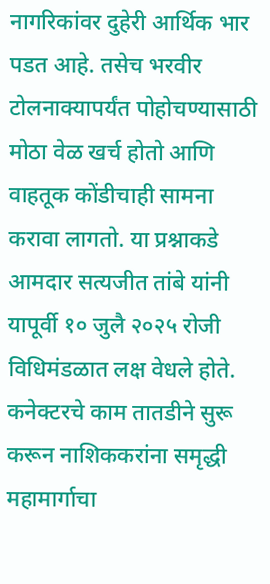नागरिकांवर दुहेरी आर्थिक भार पडत आहे. तसेच भरवीर टोलनाक्यापर्यंत पोहोचण्यासाठी मोठा वेळ खर्च होतो आणि वाहतूक कोंडीचाही सामना करावा लागतो. या प्रश्नाकडे आमदार सत्यजीत तांबे यांनी यापूर्वी १० जुलै २०२५ रोजी विधिमंडळात लक्ष वेधले होते. कनेक्टरचे काम तातडीने सुरू करून नाशिककरांना समृद्धी महामार्गाचा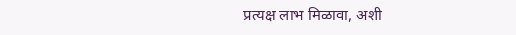प्रत्यक्ष लाभ मिळावा, अशी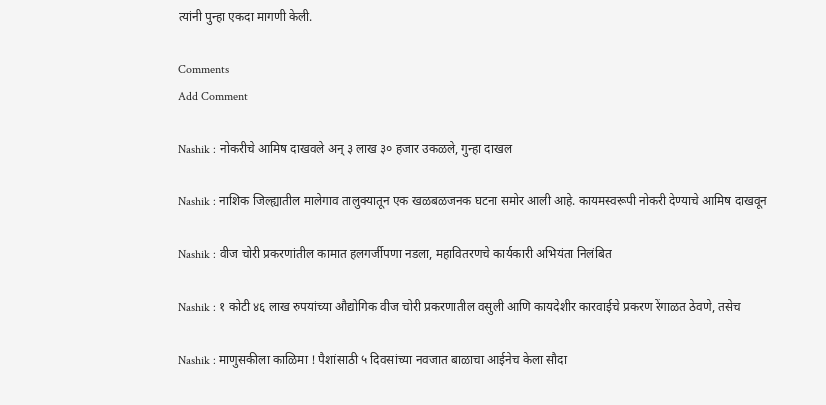त्यांनी पुन्हा एकदा मागणी केली.

Comments
Add Comment

Nashik : नोकरीचे आमिष दाखवले अन् ३ लाख ३० हजार उकळले, गुन्हा दाखल

Nashik : नाशिक जिल्ह्यातील मालेगाव तालुक्यातून एक खळबळजनक घटना समोर आली आहे. कायमस्वरूपी नोकरी देण्याचे आमिष दाखवून

Nashik : वीज चोरी प्रकरणांतील कामात हलगर्जीपणा नडला, महावितरणचे कार्यकारी अभियंता निलंबित

Nashik : १ कोटी ४६ लाख रुपयांच्या औद्योगिक वीज चोरी प्रकरणातील वसुली आणि कायदेशीर कारवाईचे प्रकरण रेंगाळत ठेवणे, तसेच

Nashik : माणुसकीला काळिमा ! पैशांसाठी ५ दिवसांच्या नवजात बाळाचा आईनेच केला सौदा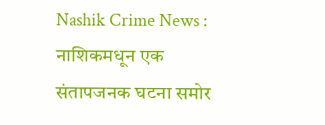Nashik Crime News : नाशिकमधून एक संतापजनक घटना समोर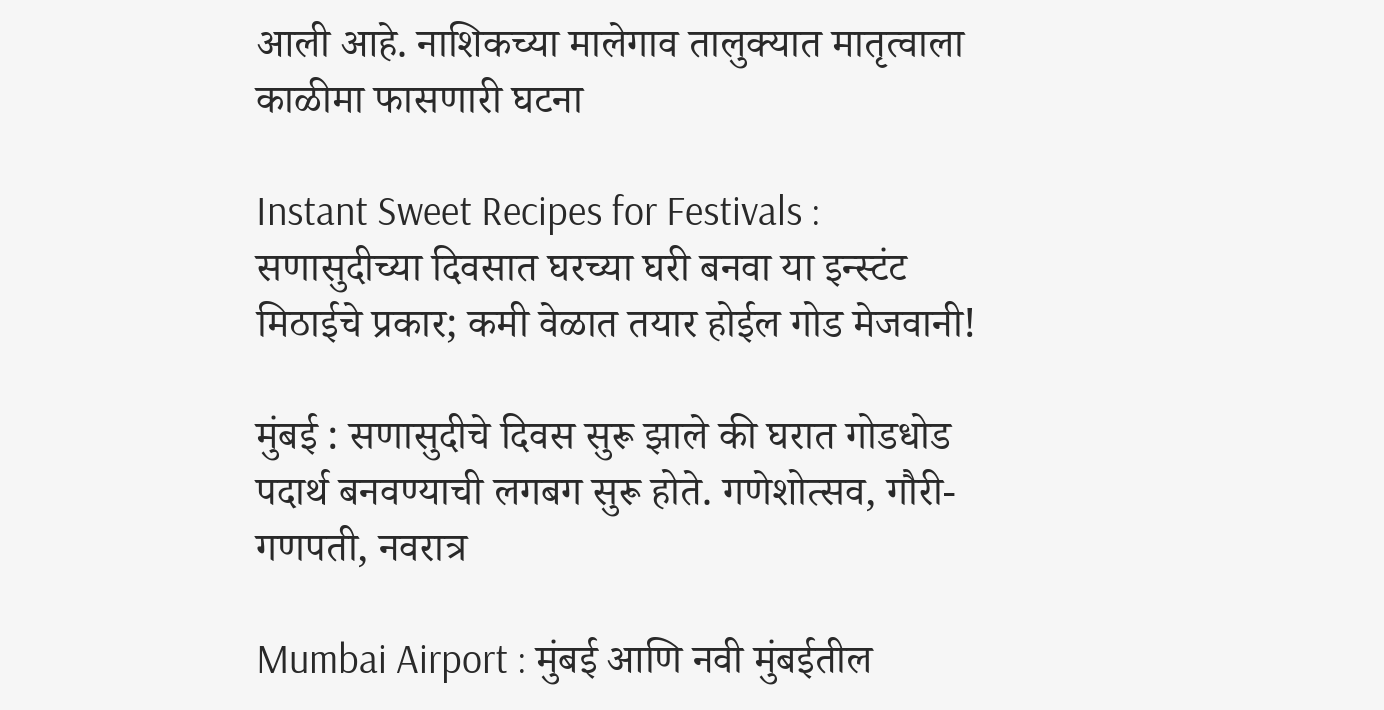आली आहे. नाशिकच्या मालेगाव तालुक्यात मातृत्वाला काळीमा फासणारी घटना

Instant Sweet Recipes for Festivals : सणासुदीच्या दिवसात घरच्या घरी बनवा या इन्स्टंट मिठाईचे प्रकार; कमी वेळात तयार होईल गोड मेजवानी!

मुंबई : सणासुदीचे दिवस सुरू झाले की घरात गोडधोड पदार्थ बनवण्याची लगबग सुरू होते. गणेशोत्सव, गौरी-गणपती, नवरात्र

Mumbai Airport : मुंबई आणि नवी मुंबईतील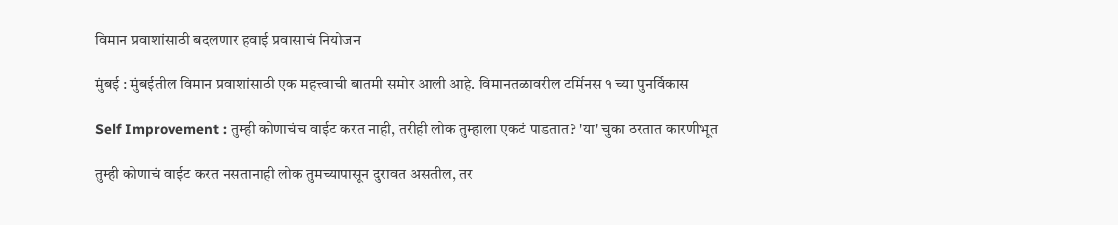विमान प्रवाशांसाठी बदलणार हवाई प्रवासाचं नियोजन

मुंबई : मुंबईतील विमान प्रवाशांसाठी एक महत्त्वाची बातमी समोर आली आहे. विमानतळावरील टर्मिनस १ च्या पुनर्विकास

Self Improvement : तुम्ही कोणाचंच वाईट करत नाही, तरीही लोक तुम्हाला एकटं पाडतात? 'या' चुका ठरतात कारणीभूत

तुम्ही कोणाचं वाईट करत नसतानाही लोक तुमच्यापासून दुरावत असतील, तर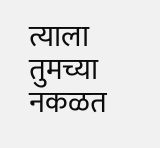त्याला तुमच्या नकळत